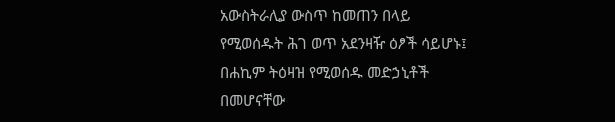አውስትራሊያ ውስጥ ከመጠን በላይ የሚወሰዱት ሕገ ወጥ አደንዛዥ ዕፆች ሳይሆኑ፤ በሐኪም ትዕዛዝ የሚወሰዱ መድኃኒቶች በመሆናቸው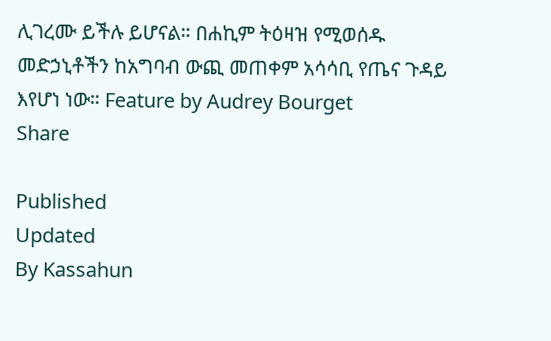ሊገረሙ ይችሉ ይሆናል። በሐኪም ትዕዛዝ የሚወሰዱ መድኃኒቶችን ከአግባብ ውጪ መጠቀም አሳሳቢ የጤና ጉዳይ እየሆነ ነው። Feature by Audrey Bourget
Share

Published
Updated
By Kassahun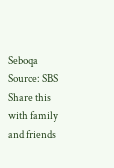Seboqa
Source: SBS
Share this with family and friends